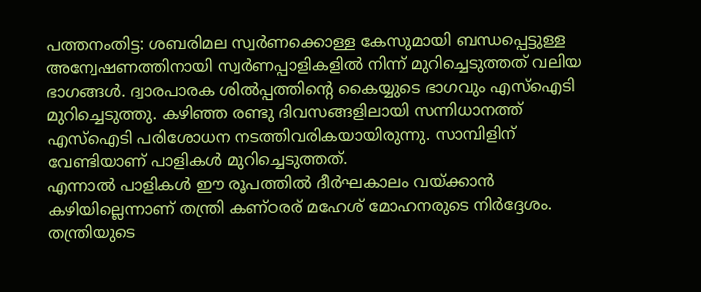പത്തനംതിട്ട: ശബരിമല സ്വർണക്കൊള്ള കേസുമായി ബന്ധപ്പെട്ടുള്ള അന്വേഷണത്തിനായി സ്വർണപ്പാളികളിൽ നിന്ന് മുറിച്ചെടുത്തത് വലിയ ഭാഗങ്ങൾ. ദ്വാരപാരക ശിൽപ്പത്തിന്റെ കൈയ്യുടെ ഭാഗവും എസ്ഐടി മുറിച്ചെടുത്തു. കഴിഞ്ഞ രണ്ടു ദിവസങ്ങളിലായി സന്നിധാനത്ത് എസ്ഐടി പരിശോധന നടത്തിവരികയായിരുന്നു. സാമ്പിളിന് വേണ്ടിയാണ് പാളികൾ മുറിച്ചെടുത്തത്.
എന്നാൽ പാളികൾ ഈ രൂപത്തിൽ ദീർഘകാലം വയ്ക്കാൻ കഴിയില്ലെന്നാണ് തന്ത്രി കണ്ഠരര് മഹേശ് മോഹനരുടെ നിർദ്ദേശം. തന്ത്രിയുടെ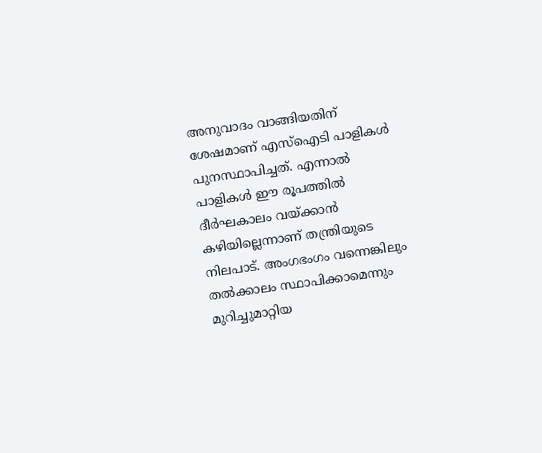അനുവാദം വാങ്ങിയതിന് ശേഷമാണ് എസ്ഐടി പാളികൾ പുനസ്ഥാപിച്ചത്. എന്നാൽ പാളികൾ ഈ രൂപത്തിൽ ദീർഘകാലം വയ്ക്കാൻ കഴിയില്ലെന്നാണ് തന്ത്രിയുടെ നിലപാട്. അംഗഭംഗം വന്നെങ്കിലും തൽക്കാലം സ്ഥാപിക്കാമെന്നും മുറിച്ചുമാറ്റിയ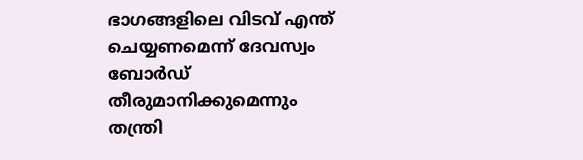ഭാഗങ്ങളിലെ വിടവ് എന്ത് ചെയ്യണമെന്ന് ദേവസ്വം ബോർഡ് തീരുമാനിക്കുമെന്നും തന്ത്രി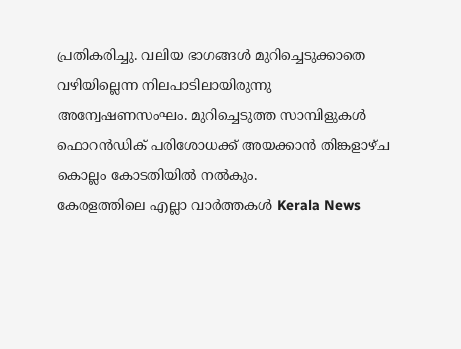പ്രതികരിച്ചു. വലിയ ഭാഗങ്ങൾ മുറിച്ചെടുക്കാതെ വഴിയില്ലെന്ന നിലപാടിലായിരുന്നു അന്വേഷണസംഘം. മുറിച്ചെടുത്ത സാമ്പിളുകൾ ഫൊറൻഡിക് പരിശോധക്ക് അയക്കാൻ തിങ്കളാഴ്ച കൊല്ലം കോടതിയിൽ നൽകും.
കേരളത്തിലെ എല്ലാ വാർത്തകൾ Kerala News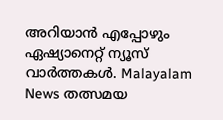അറിയാൻ എപ്പോഴും ഏഷ്യാനെറ്റ് ന്യൂസ് വാർത്തകൾ. Malayalam News തത്സമയ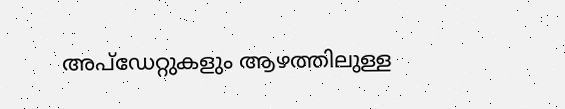അപ്ഡേറ്റുകളും ആഴത്തിലുള്ള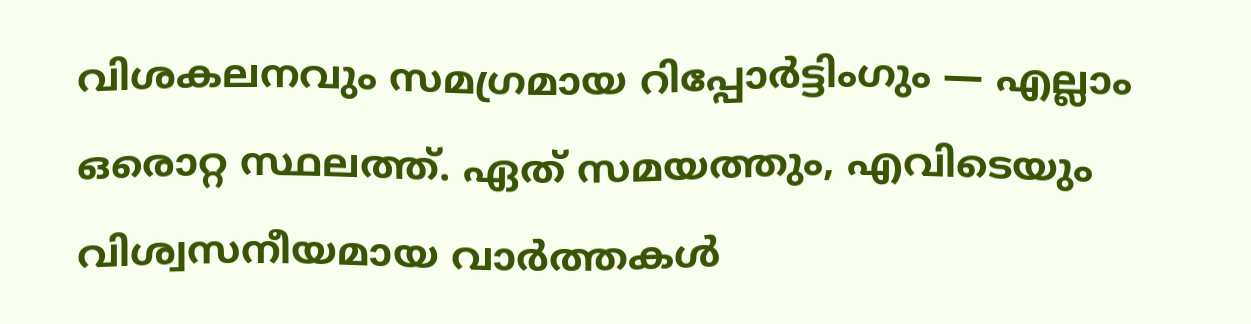വിശകലനവും സമഗ്രമായ റിപ്പോർട്ടിംഗും — എല്ലാം ഒരൊറ്റ സ്ഥലത്ത്. ഏത് സമയത്തും, എവിടെയും വിശ്വസനീയമായ വാർത്തകൾ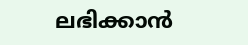ലഭിക്കാൻ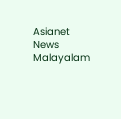Asianet News Malayalam